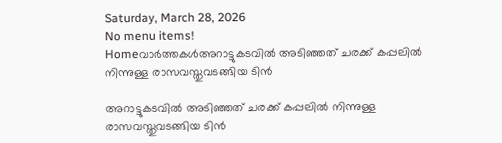Saturday, March 28, 2026
No menu items!
Homeവാർത്തകൾഅറാട്ടുകടവിൽ അടിഞ്ഞത് ചരക്ക് കപ്പലിൽ നിന്നുള്ള രാസവസ്തുവടങ്ങിയ ടിൻ

അറാട്ടുകടവിൽ അടിഞ്ഞത് ചരക്ക് കപ്പലിൽ നിന്നുള്ള രാസവസ്തുവടങ്ങിയ ടിൻ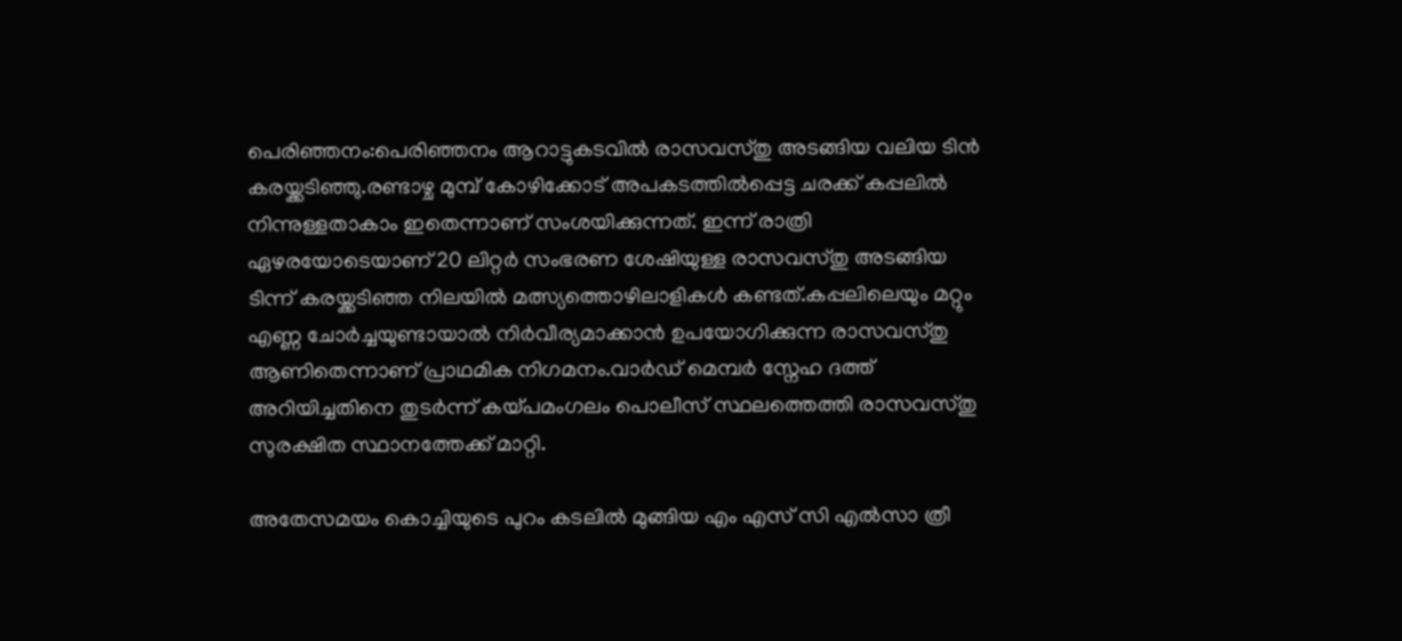പെരിഞ്ഞനം:പെരിഞ്ഞനം ആറാട്ടുകടവിൽ രാസവസ്തു അടങ്ങിയ വലിയ ടിൻ കരയ്ക്കടിഞ്ഞു.രണ്ടാഴ്ച മുമ്പ് കോഴിക്കോട് അപകടത്തിൽപ്പെട്ട ചരക്ക് കപ്പലിൽ നിന്നുള്ളതാകാം ഇതെന്നാണ് സംശയിക്കുന്നത്. ഇന്ന് രാത്രി ഏഴരയോടെയാണ് 20 ലിറ്റർ സംഭരണ ശേഷിയുള്ള രാസവസ്തു അടങ്ങിയ ടിന്ന് കരയ്ക്കടിഞ്ഞ നിലയിൽ മത്സ്യത്തൊഴിലാളികൾ കണ്ടത്.കപ്പലിലെയും മറ്റും എണ്ണ ചോർച്ചയുണ്ടായാൽ നിർവീര്യമാക്കാൻ ഉപയോഗിക്കുന്ന രാസവസ്തു ആണിതെന്നാണ് പ്രാഥമിക നിഗമനം.വാർഡ് മെമ്പർ സ്നേഹ ദത്ത് അറിയിച്ചതിനെ തുടർന്ന് കയ്പമംഗലം പൊലീസ് സ്ഥലത്തെത്തി രാസവസ്തു സുരക്ഷിത സ്ഥാനത്തേക്ക് മാറ്റി.

അതേസമയം കൊച്ചിയുടെ പുറം കടലില്‍ മുങ്ങിയ എം എസ് സി എല്‍സാ ത്രീ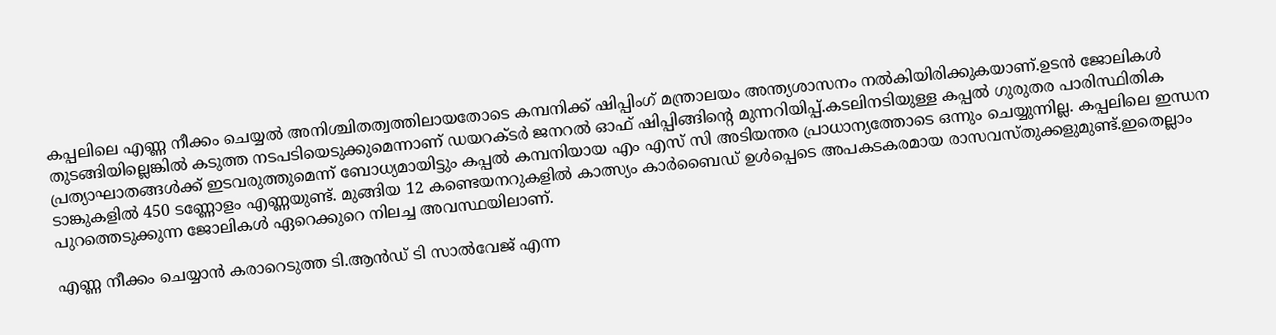കപ്പലിലെ എണ്ണ നീക്കം ചെയ്യല്‍ അനിശ്ചിതത്വത്തിലായതോടെ കമ്പനിക്ക് ഷിപ്പിംഗ് മന്ത്രാലയം അന്ത്യശാസനം നൽകിയിരിക്കുകയാണ്.ഉടന്‍ ജോലികള്‍ തുടങ്ങിയില്ലെങ്കില്‍ കടുത്ത നടപടിയെടുക്കുമെന്നാണ് ഡയറക്ടര്‍ ജനറല്‍ ഓഫ് ഷിപ്പിങ്ങിന്‍റെ മുന്നറിയിപ്പ്.കടലിനടിയുള്ള കപ്പല്‍ ഗുരുതര പാരിസ്ഥിതിക പ്രത്യാഘാതങ്ങള്‍ക്ക് ഇടവരുത്തുമെന്ന് ബോധ്യമായിട്ടും കപ്പല്‍ കമ്പനിയായ എം എസ് സി അടിയന്തര പ്രാധാന്യത്തോടെ ഒന്നും ചെയ്യുന്നില്ല. കപ്പലിലെ ഇന്ധന ടാങ്കുകളില്‍ 450 ടണ്ണോളം എണ്ണയുണ്ട്. മുങ്ങിയ 12 കണ്ടെയനറുകളില്‍ കാത്സ്യം കാര്‍ബൈഡ് ഉള്‍പ്പെടെ അപകടകരമായ രാസവസ്തുക്കളുമുണ്ട്.ഇതെല്ലാം പുറത്തെടുക്കുന്ന ജോലികള്‍ ഏറെക്കുറെ നിലച്ച അവസ്ഥയിലാണ്.

എണ്ണ നീക്കം ചെയ്യാന്‍ കരാറെടുത്ത ടി.ആന്‍ഡ് ടി സാല്‍വേജ് എന്ന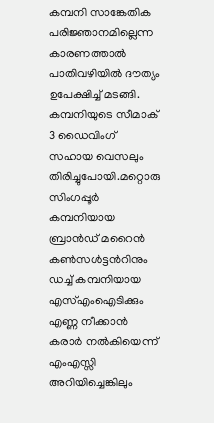കമ്പനി സാങ്കേതിക പരിജ്ഞാനമില്ലെന്ന കാരണത്താല്‍ പാതിവഴിയില്‍ ദൗത്യം ഉപേക്ഷിച്ച് മടങ്ങി. കമ്പനിയുടെ സീമാക് 3 ഡൈവിംഗ് സഹായ വെസലും തിരിച്ചുപോയി.മറ്റൊരു സിംഗപ്പൂർ കമ്പനിയായ ബ്രാൻഡ് മറൈൻ കൺസൾട്ടന്‍റിനും ഡച്ച് കമ്പനിയായ എസ്എംഐടിക്കും എണ്ണ നീക്കാന്‍ കരാര്‍ നല്‍കിയെന്ന് എംഎസ്സി അറിയിച്ചെങ്കിലും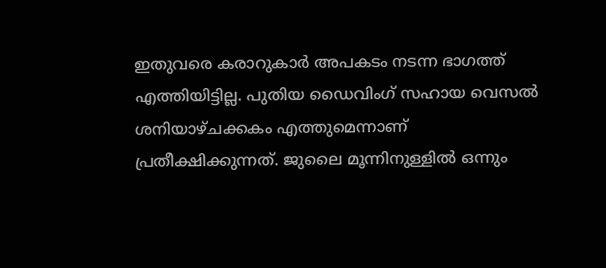ഇതുവരെ കരാറുകാര്‍ അപകടം നടന്ന ഭാഗത്ത് എത്തിയിട്ടില്ല. പുതിയ ഡൈവിംഗ് സഹായ വെസല്‍ ശനിയാഴ്ചക്കകം എത്തുമെന്നാണ് പ്രതീക്ഷിക്കുന്നത്. ജുലൈ മൂന്നിനുള്ളില്‍ ഒന്നും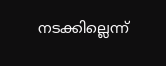നടക്കില്ലെന്ന്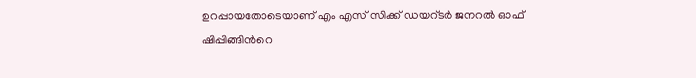ഉറപ്പായതോടെയാണ് എം എസ് സിക്ക് ഡയറ്ടര്‍ ജനറല്‍ ഓഫ് ഷിപ്പിങ്ങിന്‍റെ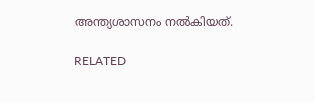അന്ത്യശാസനം നൽകിയത്.

RELATED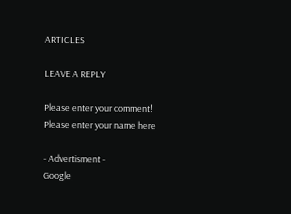ARTICLES

LEAVE A REPLY

Please enter your comment!
Please enter your name here

- Advertisment -
Google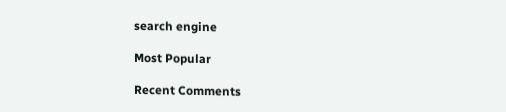search engine

Most Popular

Recent Comments